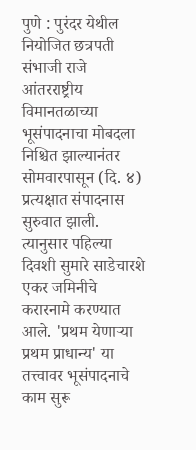पुणे : पुरंदर येथील नियोजित छत्रपती संभाजी राजे आंतरराष्ट्रीय विमानतळाच्या भूसंपादनाचा मोबदला निश्चित झाल्यानंतर सोमवारपासून (दि. ४) प्रत्यक्षात संपादनास सुरुवात झाली.
त्यानुसार पहिल्या दिवशी सुमारे साडेचारशे एकर जमिनीचे करारनामे करण्यात आले. 'प्रथम येणाऱ्या प्रथम प्राधान्य' या तत्त्वावर भूसंपादनाचे काम सुरू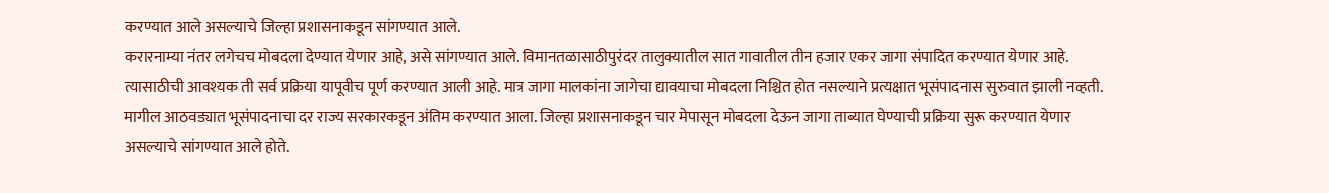करण्यात आले असल्याचे जिल्हा प्रशासनाकडून सांगण्यात आले.
करारनाम्या नंतर लगेचच मोबदला देण्यात येणार आहे, असे सांगण्यात आले. विमानतळासाठीपुरंदर तालुक्यातील सात गावातील तीन हजार एकर जागा संपादित करण्यात येणार आहे.
त्यासाठीची आवश्यक ती सर्व प्रक्रिया यापूवीच पूर्ण करण्यात आली आहे. मात्र जागा मालकांना जागेचा द्यावयाचा मोबदला निश्चित होत नसल्याने प्रत्यक्षात भूसंपादनास सुरुवात झाली नव्हती.
मागील आठवड्यात भूसंपादनाचा दर राज्य सरकारकडून अंतिम करण्यात आला. जिल्हा प्रशासनाकडून चार मेपासून मोबदला देऊन जागा ताब्यात घेण्याची प्रक्रिया सुरू करण्यात येणार असल्याचे सांगण्यात आले होते.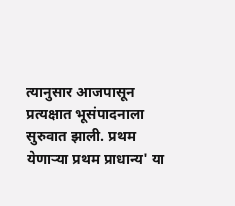त्यानुसार आजपासून प्रत्यक्षात भूसंपादनाला सुरुवात झाली. प्रथम येणाऱ्या प्रथम प्राधान्य' या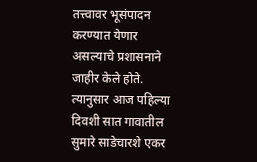तत्त्वावर भूसंपादन करण्यात येणार असल्याचे प्रशासनाने जाहीर केले होते.
त्यानुसार आज पहिल्या दिवशी सात गावातील सुमारे साडेचारशे एकर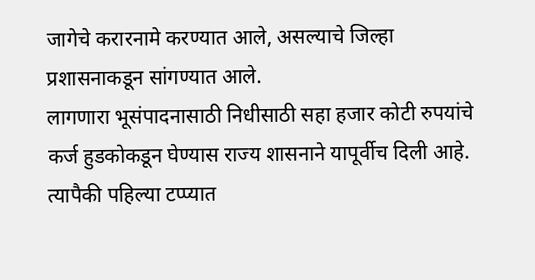जागेचे करारनामे करण्यात आले, असल्याचे जिल्हा प्रशासनाकडून सांगण्यात आले.
लागणारा भूसंपादनासाठी निधीसाठी सहा हजार कोटी रुपयांचे कर्ज हुडकोकडून घेण्यास राज्य शासनाने यापूर्वीच दिली आहे. त्यापैकी पहिल्या टप्प्यात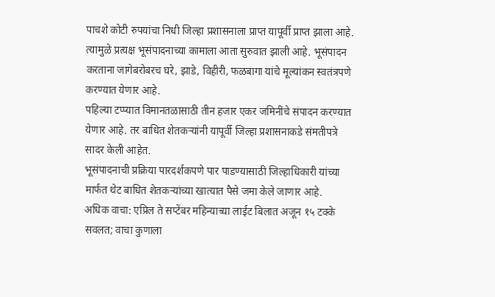पाचशे कोटी रुपयांचा निधी जिल्हा प्रशासनाला प्राप्त यापूर्वी प्राप्त झाला आहे.
त्यामुळे प्रत्यक्ष भूसंपादनाच्या कामाला आता सुरुवात झाली आहे. भूसंपादन करताना जागेबरोबरच घरे, झाडे, विहीरी, फळबागा यांचे मूल्यांकन स्वतंत्रपणे करण्यात येणार आहे.
पहिल्या टप्प्यात विमानतळासाठी तीन हजार एकर जमिनींचे संपादन करण्यात येणार आहे. तर बाधित शेतकऱ्यांनी यापूर्वी जिल्हा प्रशासनाकडे संमतीपत्रे सादर केली आहेत.
भूसंपादनाची प्रक्रिया पारदर्शकपणे पार पाडण्यासाठी जिल्हाधिकारी यांच्या मार्फत थेट बाधित शेतकऱ्यांच्या खात्यात पैसे जमा केले जाणार आहे.
अधिक वाचा: एप्रिल ते सप्टेंबर महिन्याच्या लाईट बिलात अजून १५ टक्के सवलत; वाचा कुणाला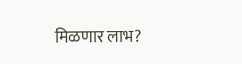मिळणार लाभ?